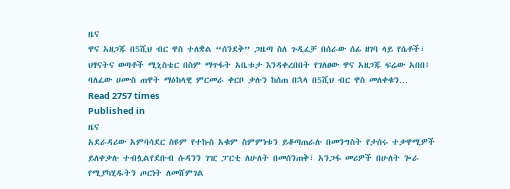ዜና
ዋና አዘጋጁ በ5ሺህ ብር ዋስ ተለቋል “ሰንደቅ” ጋዜጣ ስለ ጉዲፈቻ በሰራው ሰፊ ዘገባ ላይ የሴቶች፣ ህፃናትና ወጣቶች ሚኒስቴር በስም ማጥፋት አቤቱታ እንዳቀረበበት የገለፀው ዋና አዘጋጁ ፍሬው አበበ፤ ባለፈው ሀሙስ ጠዋት ማዕከላዊ ምርመራ ቀርቦ ቃሉን ከሰጠ በኋላ በ5ሺህ ብር ዋስ መለቀቁን…
Read 2757 times
Published in
ዜና
አደራዳሪው አምባሳደር ስዩም የተኩስ አቁም ስምምነቱን ይቆጣጠራሉ በመንግስት የታሰሩ ተቃዋሚዎች ይለቀቃሉ ተብሏልየደቡብ ሱዳንን ገዢ ፓርቲ ለሁለት በመሰንጠቅ፣ አንጋፋ መሪዎች በሁለት ጐራ የሚያካሂዱትን ጦርነት ለመሸምገል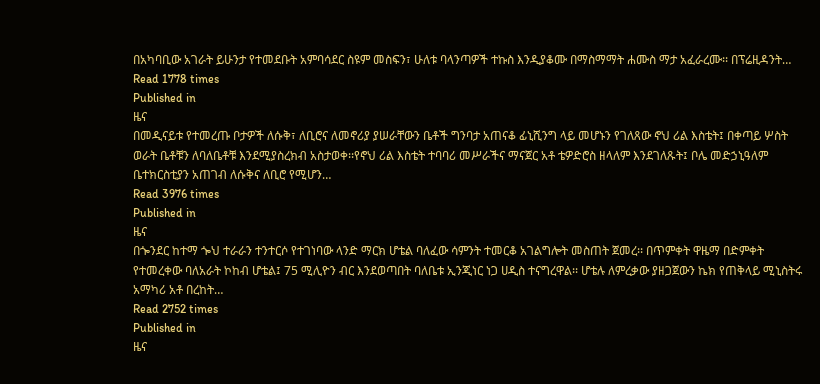በአካባቢው አገራት ይሁንታ የተመደቡት አምባሳደር ስዩም መስፍን፣ ሁለቱ ባላንጣዎች ተኩስ እንዲያቆሙ በማስማማት ሐሙስ ማታ አፈራረሙ፡፡ በፕሬዚዳንት…
Read 1778 times
Published in
ዜና
በመዲናይቱ የተመረጡ ቦታዎች ለሱቅ፣ ለቢሮና ለመኖሪያ ያሠራቸውን ቤቶች ግንባታ አጠናቆ ፊኒሺንግ ላይ መሆኑን የገለጸው ኖህ ሪል እስቴት፤ በቀጣይ ሦስት ወራት ቤቶቹን ለባለቤቶቹ እንደሚያስረክብ አስታወቀ፡፡የኖህ ሪል እስቴት ተባባሪ መሥራችና ማናጀር አቶ ቴዎድሮስ ዘላለም እንደገለጹት፤ ቦሌ መድኃኒዓለም ቤተክርስቲያን አጠገብ ለሱቅና ለቢሮ የሚሆን…
Read 3976 times
Published in
ዜና
በጐንደር ከተማ ጐህ ተራራን ተንተርሶ የተገነባው ላንድ ማርክ ሆቴል ባለፈው ሳምንት ተመርቆ አገልግሎት መስጠት ጀመረ፡፡ በጥምቀት ዋዜማ በድምቀት የተመረቀው ባለአራት ኮከብ ሆቴል፤ 75 ሚሊዮን ብር እንደወጣበት ባለቤቱ ኢንጂነር ነጋ ሀዲስ ተናግረዋል፡፡ ሆቴሉ ለምረቃው ያዘጋጀውን ኬክ የጠቅላይ ሚኒስትሩ አማካሪ አቶ በረከት…
Read 2752 times
Published in
ዜና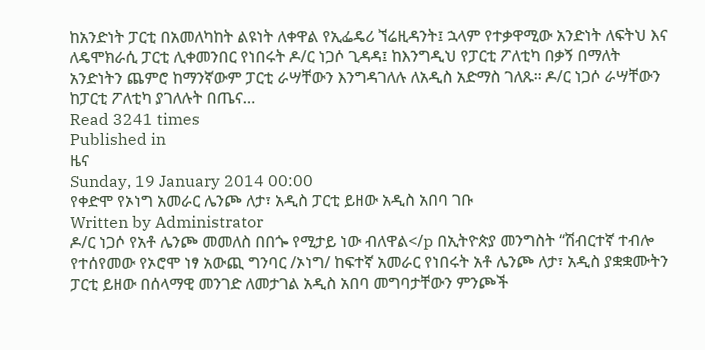ከአንድነት ፓርቲ በአመለካከት ልዩነት ለቀዋል የኢፌዴሪ ኘሬዚዳንት፤ ኋላም የተቃዋሚው አንድነት ለፍትህ እና ለዴሞክራሲ ፓርቲ ሊቀመንበር የነበሩት ዶ/ር ነጋሶ ጊዳዳ፤ ከእንግዲህ የፓርቲ ፖለቲካ በቃኝ በማለት አንድነትን ጨምሮ ከማንኛውም ፓርቲ ራሣቸውን እንግዳገለሉ ለአዲስ አድማስ ገለጹ፡፡ ዶ/ር ነጋሶ ራሣቸውን ከፓርቲ ፖለቲካ ያገለሉት በጤና…
Read 3241 times
Published in
ዜና
Sunday, 19 January 2014 00:00
የቀድሞ የኦነግ አመራር ሌንጮ ለታ፣ አዲስ ፓርቲ ይዘው አዲስ አበባ ገቡ
Written by Administrator
ዶ/ር ነጋሶ የአቶ ሌንጮ መመለስ በበጐ የሚታይ ነው ብለዋል</p በኢትዮጵያ መንግስት “ሽብርተኛ ተብሎ የተሰየመው የኦሮሞ ነፃ አውጪ ግንባር /ኦነግ/ ከፍተኛ አመራር የነበሩት አቶ ሌንጮ ለታ፣ አዲስ ያቋቋሙትን ፓርቲ ይዘው በሰላማዊ መንገድ ለመታገል አዲስ አበባ መግባታቸውን ምንጮች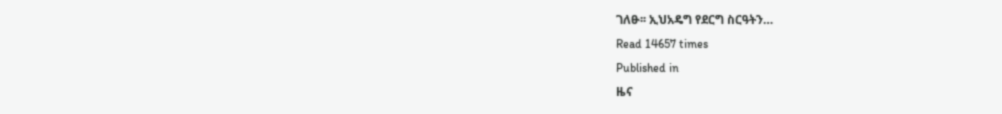ገለፁ፡፡ ኢህአዴግ የደርግ ስርዓትን…
Read 14657 times
Published in
ዜና